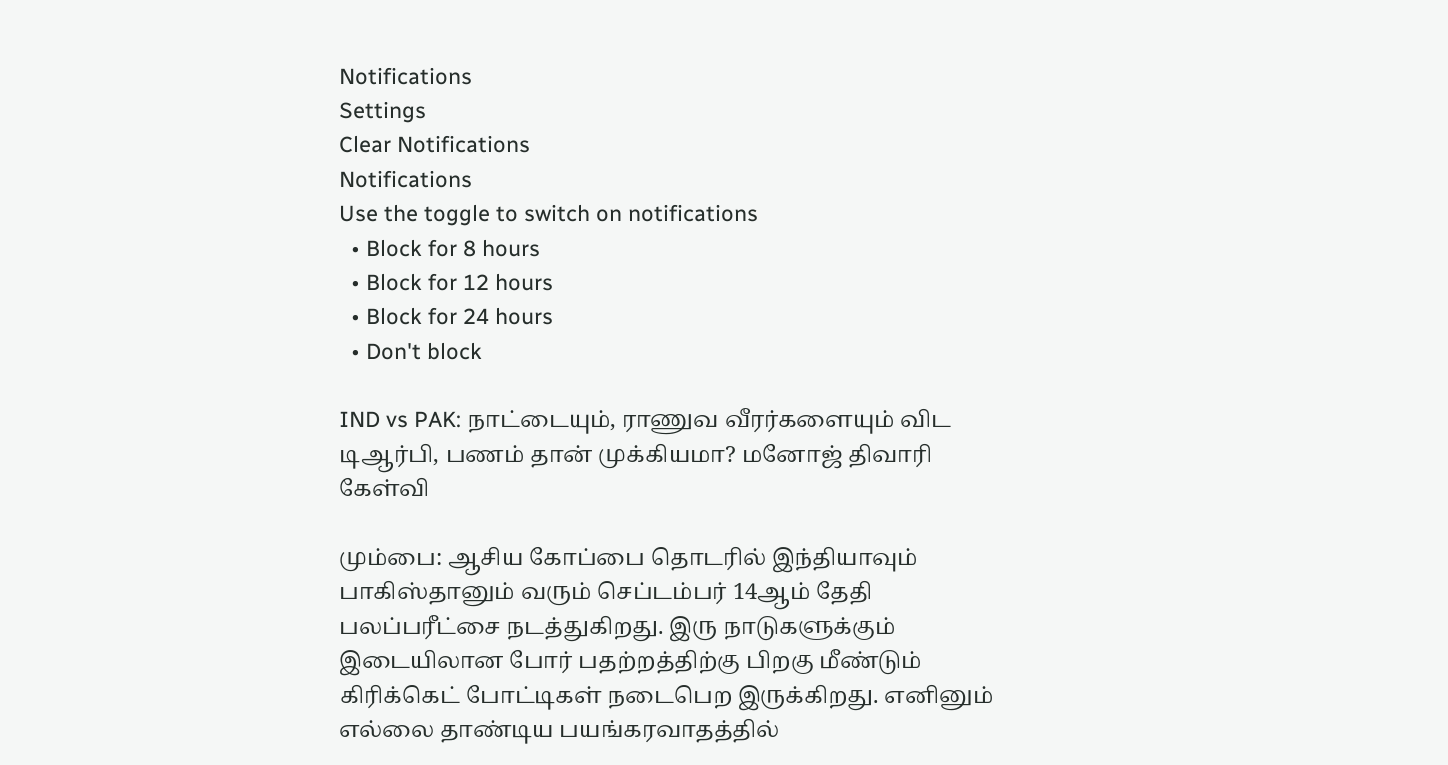Notifications
Settings
Clear Notifications
Notifications
Use the toggle to switch on notifications
  • Block for 8 hours
  • Block for 12 hours
  • Block for 24 hours
  • Don't block

IND vs PAK: நாட்டையும், ராணுவ வீரர்களையும் விட டிஆர்பி, பணம் தான் முக்கியமா? மனோஜ் திவாரி கேள்வி

மும்பை: ஆசிய கோப்பை தொடரில் இந்தியாவும் பாகிஸ்தானும் வரும் செப்டம்பர் 14ஆம் தேதி பலப்பரீட்சை நடத்துகிறது. இரு நாடுகளுக்கும் இடையிலான போர் பதற்றத்திற்கு பிறகு மீண்டும் கிரிக்கெட் போட்டிகள் நடைபெற இருக்கிறது. எனினும் எல்லை தாண்டிய பயங்கரவாதத்தில்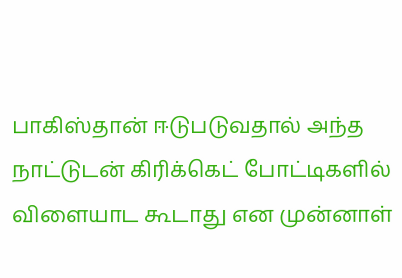பாகிஸ்தான் ஈடுபடுவதால் அந்த நாட்டுடன் கிரிக்கெட் போட்டிகளில் விளையாட கூடாது என முன்னாள்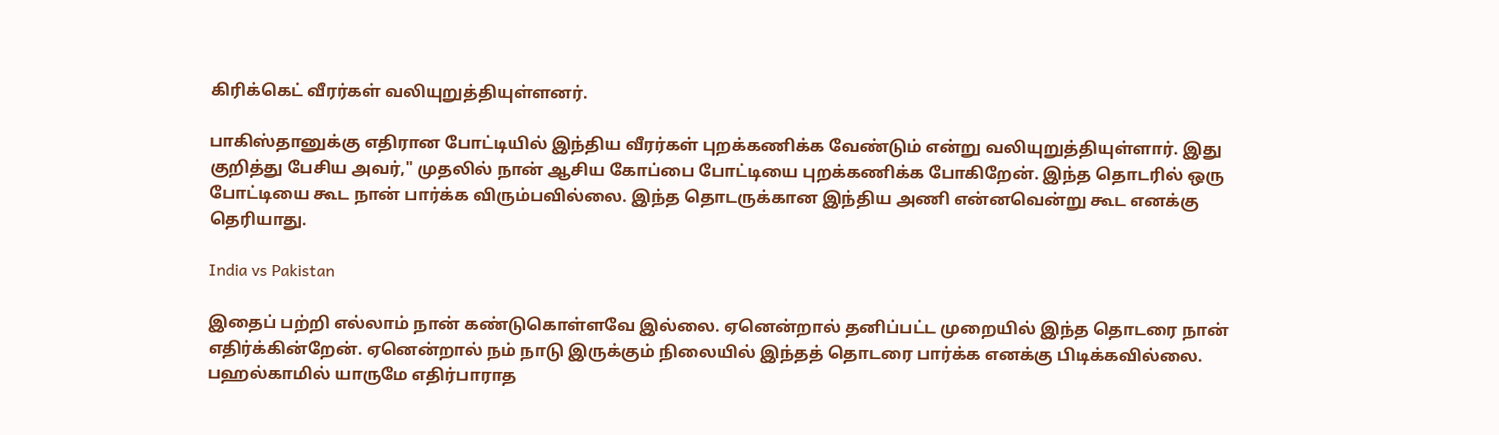கிரிக்கெட் வீரர்கள் வலியுறுத்தியுள்ளனர்.

பாகிஸ்தானுக்கு எதிரான போட்டியில் இந்திய வீரர்கள் புறக்கணிக்க வேண்டும் என்று வலியுறுத்தியுள்ளார். இது குறித்து பேசிய அவர்," முதலில் நான் ஆசிய கோப்பை போட்டியை புறக்கணிக்க போகிறேன். இந்த தொடரில் ஒரு போட்டியை கூட நான் பார்க்க விரும்பவில்லை. இந்த தொடருக்கான இந்திய அணி என்னவென்று கூட எனக்கு தெரியாது.

India vs Pakistan

இதைப் பற்றி எல்லாம் நான் கண்டுகொள்ளவே இல்லை. ஏனென்றால் தனிப்பட்ட முறையில் இந்த தொடரை நான் எதிர்க்கின்றேன். ஏனென்றால் நம் நாடு இருக்கும் நிலையில் இந்தத் தொடரை பார்க்க எனக்கு பிடிக்கவில்லை. பஹல்காமில் யாருமே எதிர்பாராத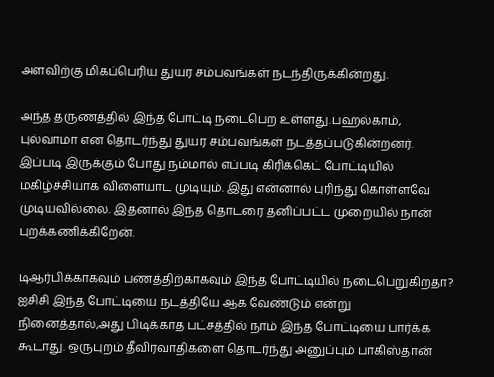அளவிற்கு மிகப்பெரிய துயர சம்பவங்கள் நடந்திருக்கின்றது.

அந்த தருணத்தில் இந்த போட்டி நடைபெற உள்ளது.பஹல்காம், புல்வாமா என தொடர்ந்து துயர சம்பவங்கள் நடத்தப்படுகின்றனர். இப்படி இருக்கும் போது நம்மால் எப்படி கிரிக்கெட் போட்டியில் மகிழ்ச்சியாக விளையாட முடியும். இது என்னால் புரிந்து கொள்ளவே முடியவில்லை. இதனால் இந்த தொடரை தனிப்பட்ட முறையில் நான் புறக்கணிக்கிறேன்.

டிஆர்பிக்காகவும் பணத்திற்காகவும் இந்த போட்டியில் நடைபெறுகிறதா? ஐசிசி இந்த போட்டியை நடத்தியே ஆக வேண்டும் என்று நினைத்தால்,அது பிடிக்காத பட்சத்தில் நாம் இந்த போட்டியை பார்க்க கூடாது. ஒருபுறம் தீவிரவாதிகளை தொடர்ந்து அனுப்பும் பாகிஸ்தான்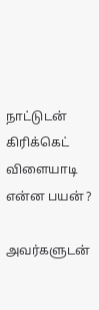நாட்டுடன் கிரிக்கெட் விளையாடி என்ன பயன் ?

அவர்களுடன்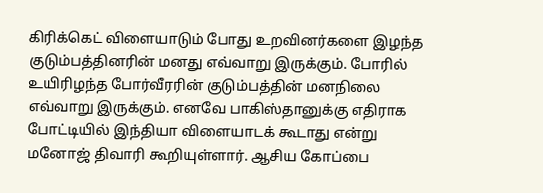கிரிக்கெட் விளையாடும் போது உறவினர்களை இழந்த குடும்பத்தினரின் மனது எவ்வாறு இருக்கும். போரில் உயிரிழந்த போர்வீரரின் குடும்பத்தின் மனநிலை எவ்வாறு இருக்கும். எனவே பாகிஸ்தானுக்கு எதிராக போட்டியில் இந்தியா விளையாடக் கூடாது என்று மனோஜ் திவாரி கூறியுள்ளார். ஆசிய கோப்பை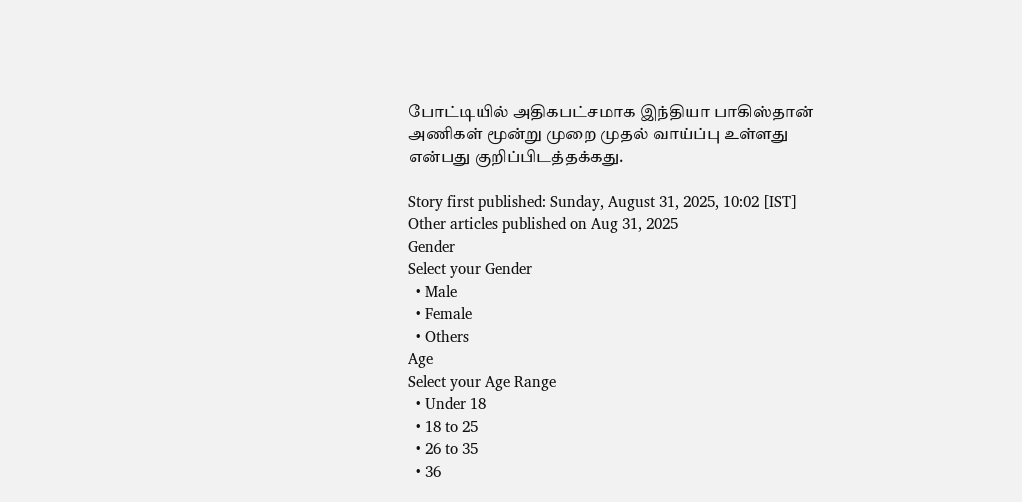போட்டியில் அதிகபட்சமாக இந்தியா பாகிஸ்தான் அணிகள் மூன்று முறை முதல் வாய்ப்பு உள்ளது என்பது குறிப்பிடத்தக்கது.

Story first published: Sunday, August 31, 2025, 10:02 [IST]
Other articles published on Aug 31, 2025
Gender
Select your Gender
  • Male
  • Female
  • Others
Age
Select your Age Range
  • Under 18
  • 18 to 25
  • 26 to 35
  • 36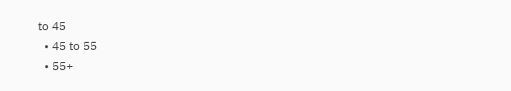to 45
  • 45 to 55
  • 55+